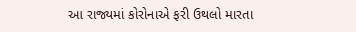આ રાજ્યમાં કોરોનાએ ફરી ઉથલો મારતા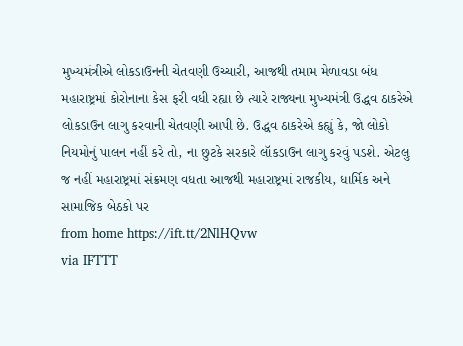મુખ્યમંત્રીએ લોકડાઉનની ચેતવણી ઉચ્ચારી, આજથી તમામ મેળાવડા બંધ
મહારાષ્ટ્રમાં કોરોનાના કેસ ફરી વધી રહ્યા છે ત્યારે રાજ્યના મુખ્યમંત્રી ઉદ્ધવ ઠાકરેએ લોકડાઉન લાગુ કરવાની ચેતવણી આપી છે. ઉદ્ધવ ઠાકરેએ કહ્યું કે, જો લોકો નિયમોનું પાલન નહીં કરે તો, ના છુટકે સરકારે લૉકડાઉન લાગુ કરવું પડશે. એટલુ જ નહીં મહારાષ્ટ્રમાં સંક્રમણ વધતા આજથી મહારાષ્ટ્રમાં રાજકીય, ધાર્મિક અને સામાજિક બેઠકો પર
from home https://ift.tt/2NlHQvw
via IFTTT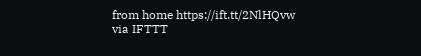from home https://ift.tt/2NlHQvw
via IFTTT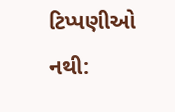ટિપ્પણીઓ નથી: